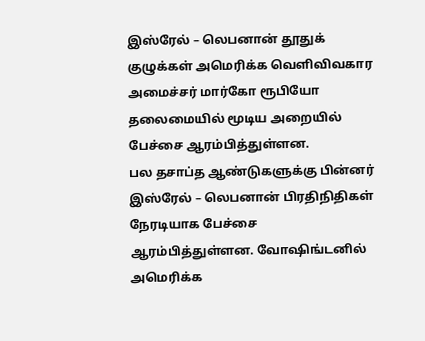இஸ்ரேல் – லெபனான் தூதுக் குழுக்கள் அமெரிக்க வெளிவிவகார அமைச்சர் மார்கோ ரூபியோ தலைமையில் மூடிய அறையில் பேச்சை ஆரம்பித்துள்ளன.
பல தசாப்த ஆண்டுகளுக்கு பின்னர் இஸ்ரேல் – லெபனான் பிரதிநிதிகள் நேரடியாக பேச்சை ஆரம்பித்துள்ளன. வோஷிங்டனில் அமெரிக்க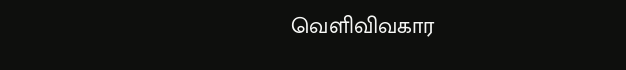வெளிவிவகார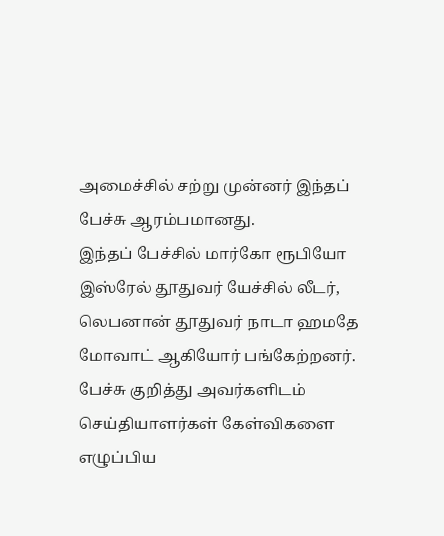அமைச்சில் சற்று முன்னர் இந்தப் பேச்சு ஆரம்பமானது.
இந்தப் பேச்சில் மார்கோ ரூபியோ இஸ்ரேல் தூதுவர் யேச்சில் லீடர், லெபனான் தூதுவர் நாடா ஹமதே மோவாட் ஆகியோர் பங்கேற்றனர். பேச்சு குறித்து அவர்களிடம் செய்தியாளர்கள் கேள்விகளை எழுப்பிய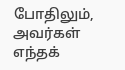போதிலும், அவர்கள் எந்தக்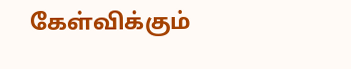கேள்விக்கும்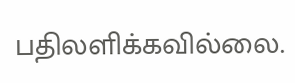பதிலளிக்கவில்லை.